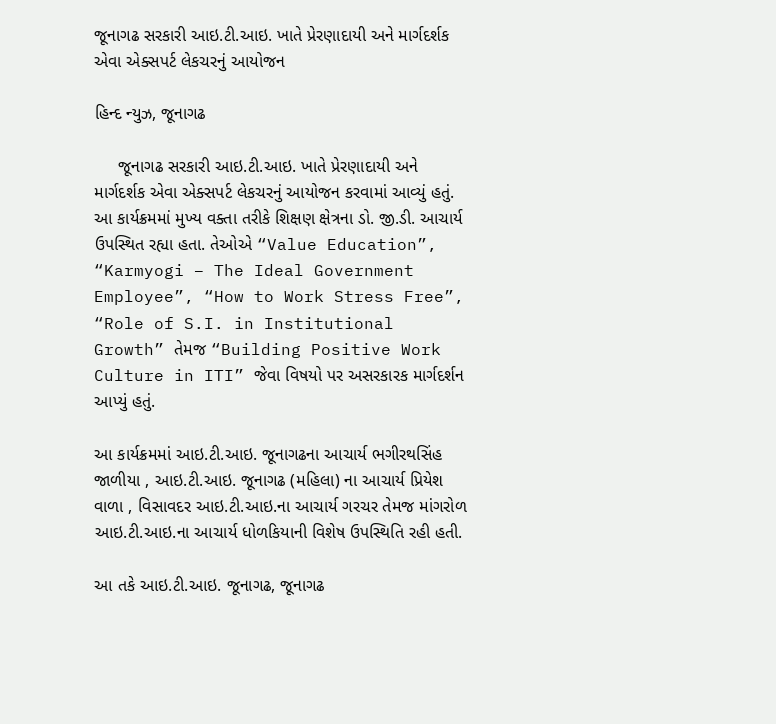જૂનાગઢ સરકારી આઇ.ટી.આઇ. ખાતે પ્રેરણાદાયી અને માર્ગદર્શક એવા એક્સપર્ટ લેકચરનું આયોજન

હિન્દ ન્યુઝ, જૂનાગઢ

     જૂનાગઢ સરકારી આઇ.ટી.આઇ. ખાતે પ્રેરણાદાયી અને માર્ગદર્શક એવા એક્સપર્ટ લેકચરનું આયોજન કરવામાં આવ્યું હતું. આ કાર્યક્રમમાં મુખ્ય વક્તા તરીકે શિક્ષણ ક્ષેત્રના ડો. જી.ડી. આચાર્ય ઉપસ્થિત રહ્યા હતા. તેઓએ “Value Education”, “Karmyogi – The Ideal Government Employee”, “How to Work Stress Free”, “Role of S.I. in Institutional Growth” તેમજ “Building Positive Work Culture in ITI” જેવા વિષયો પર અસરકારક માર્ગદર્શન આપ્યું હતું.

આ કાર્યક્રમમાં આઇ.ટી.આઇ. જૂનાગઢના આચાર્ય ભગીરથસિંહ જાળીયા , આઇ.ટી.આઇ. જૂનાગઢ (મહિલા) ના આચાર્ય પ્રિયેશ વાળા , વિસાવદર આઇ.ટી.આઇ.ના આચાર્ય ગરચર તેમજ માંગરોળ આઇ.ટી.આઇ.ના આચાર્ય ધોળકિયાની વિશેષ ઉપસ્થિતિ રહી હતી.

આ તકે આઇ.ટી.આઇ. જૂનાગઢ, જૂનાગઢ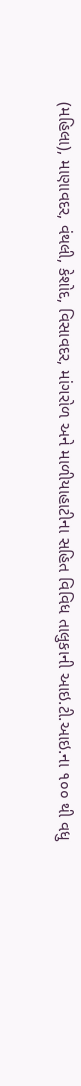(મહિલા), માણાવદર, વંથલી, કેશોદ, વિસાવદર, માંગરોળ અને માળીયાહાટીના સહિત વિવિધ તાલુકાની આઇ.ટી.આઇ.ના ૧૦૦ થી વધુ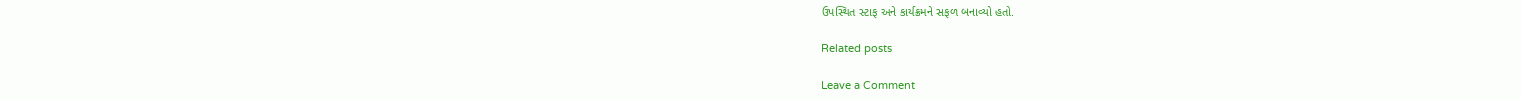ઉપસ્થિત સ્ટાફ અને કાર્યક્રમને સફળ બનાવ્યો હતો.

Related posts

Leave a Comment